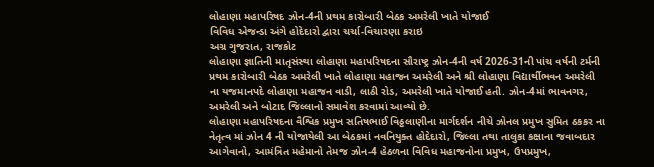લોહાણા મહાપરિષદ ઝોન-4ની પ્રથમ કારોબારી બેઠક અમરેલી ખાતે યોજાઈ
વિવિધ એજન્ડા અંગે હોદેદારો દ્વારા ચર્ચા-વિચારણા કરાઇ
અગ્ર ગુજરાત, રાજકોટ
લોહાણા જ્ઞાતિની માતૃસંસ્થા લોહાણા મહાપરિષદના સૌરાષ્ટ્ર ઝોન-4ની વર્ષ 2026-31ની પાંચ વર્ષની ટર્મની પ્રથમ કારોબારી બેઠક અમરેલી ખાતે લોહાણા મહાજન અમરેલી અને શ્રી લોહાણા વિદ્યાર્થીભવન અમરેલી ના યજમાનપદે લોહાણા મહાજન વાડી, લાઠી રોડ, અમરેલી ખાતે યોજાઈ હતી. ઝોન-4માં ભાવનગર, અમરેલી અને બોટાદ જિલ્લાનો સમાવેશ કરવામાં આવ્યો છે.
લોહાણા મહાપરિષદના વૈશ્વિક પ્રમુખ સતિષભાઈ વિઠ્ઠલાણીના માર્ગદર્શન નીચે ઝોનલ પ્રમુખ સુમિત ઠકકર ના નેતૃત્વ માં ઝોન 4 ની યોજાયેલી આ બેઠકમાં નવનિયુક્ત હોદેદારો, જિલ્લા તથા તાલુકા કક્ષાના જવાબદાર આગેવાનો, આમંત્રિત મહેમાનો તેમજ ઝોન-4 હેઠળના વિવિધ મહાજનોના પ્રમુખ, ઉપપ્રમુખ,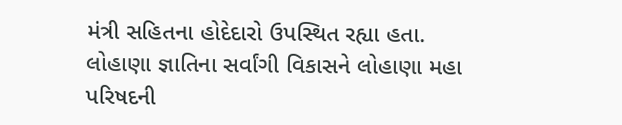મંત્રી સહિતના હોદેદારો ઉપસ્થિત રહ્યા હતા.
લોહાણા જ્ઞાતિના સર્વાંગી વિકાસને લોહાણા મહા પરિષદની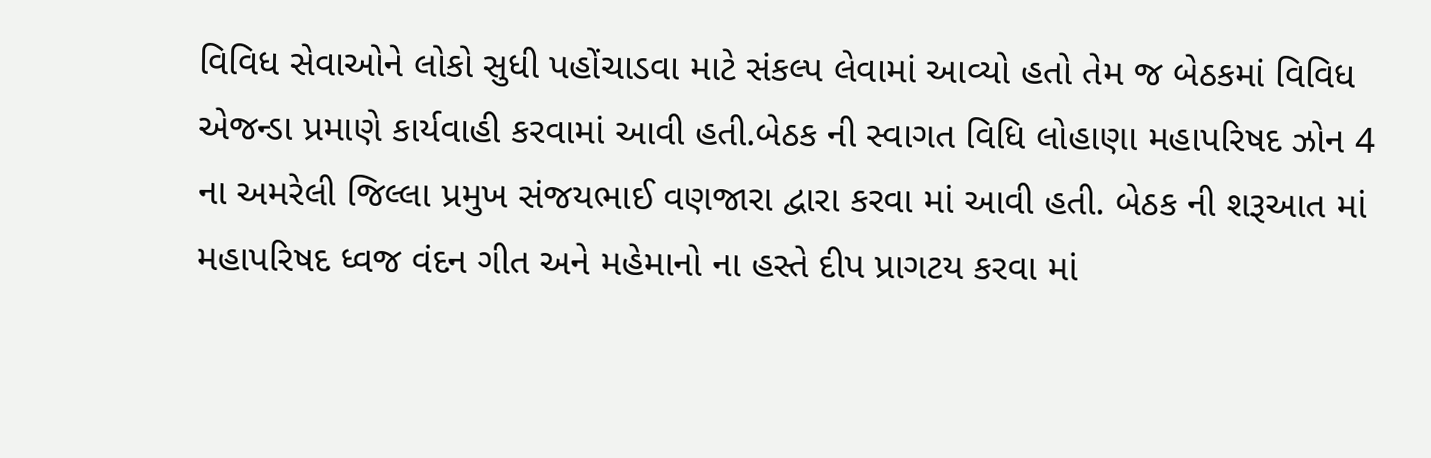વિવિધ સેવાઓને લોકો સુધી પહોંચાડવા માટે સંકલ્પ લેવામાં આવ્યો હતો તેમ જ બેઠકમાં વિવિધ એજન્ડા પ્રમાણે કાર્યવાહી કરવામાં આવી હતી.બેઠક ની સ્વાગત વિધિ લોહાણા મહાપરિષદ ઝોન 4 ના અમરેલી જિલ્લા પ્રમુખ સંજયભાઈ વણજારા દ્વારા કરવા માં આવી હતી. બેઠક ની શરૂઆત માં મહાપરિષદ ધ્વજ વંદન ગીત અને મહેમાનો ના હસ્તે દીપ પ્રાગટય કરવા માં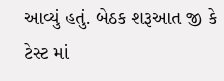આવ્યું હતું. બેઠક શરૂઆત જી કે ટેસ્ટ માં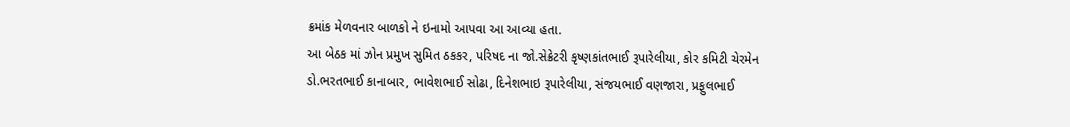ક્રમાંક મેળવનાર બાળકો ને ઇનામો આપવા આ આવ્યા હતા.
આ બેઠક માં ઝોન પ્રમુખ સુમિત ઠકકર, પરિષદ ના જો.સેક્રેટરી કૃષ્ણકાંતભાઈ રૂપારેલીયા, કોર કમિટી ચેરમેન ડો.ભરતભાઈ કાનાબાર, ભાવેશભાઈ સોઢા, દિનેશભાઇ રૂપારેલીયા, સંજયભાઈ વણજારા, પ્રફુલભાઈ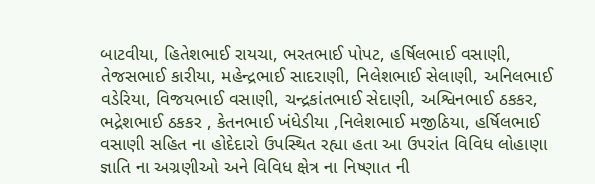બાટવીયા, હિતેશભાઈ રાયચા, ભરતભાઈ પોપટ, હર્ષિલભાઈ વસાણી, તેજસભાઈ કારીયા, મહેન્દ્રભાઈ સાદરાણી, નિલેશભાઈ સેલાણી, અનિલભાઈ વડેરિયા, વિજયભાઈ વસાણી, ચન્દ્રકાંતભાઈ સેદાણી, અશ્વિનભાઈ ઠકકર, ભદ્રેશભાઈ ઠકકર , કેતનભાઈ ખંધેડીયા ,નિલેશભાઈ મજીઠિયા, હર્ષિલભાઈ વસાણી સહિત ના હોદેદારો ઉપસ્થિત રહ્યા હતા આ ઉપરાંત વિવિધ લોહાણા જ્ઞાતિ ના અગ્રણીઓ અને વિવિધ ક્ષેત્ર ના નિષ્ણાત ની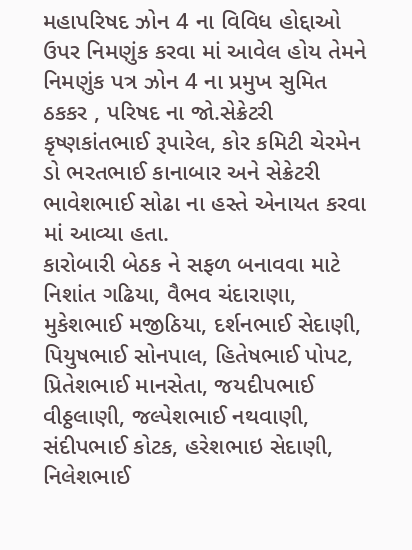મહાપરિષદ ઝોન 4 ના વિવિધ હોદ્દાઓ ઉપર નિમણુંક કરવા માં આવેલ હોય તેમને નિમણુંક પત્ર ઝોન 4 ના પ્રમુખ સુમિત ઠકકર , પરિષદ ના જો.સેક્રેટરી કૃષ્ણકાંતભાઈ રૂપારેલ, કોર કમિટી ચેરમેન ડો ભરતભાઈ કાનાબાર અને સેક્રેટરી ભાવેશભાઈ સોઢા ના હસ્તે એનાયત કરવા માં આવ્યા હતા.
કારોબારી બેઠક ને સફળ બનાવવા માટે નિશાંત ગઢિયા, વૈભવ ચંદારાણા, મુકેશભાઈ મજીઠિયા, દર્શનભાઈ સેદાણી, પિયુષભાઈ સોનપાલ, હિતેષભાઈ પોપટ, પ્રિતેશભાઈ માનસેતા, જયદીપભાઈ વીઠ્ઠલાણી, જલ્પેશભાઈ નથવાણી, સંદીપભાઈ કોટક, હરેશભાઇ સેદાણી, નિલેશભાઈ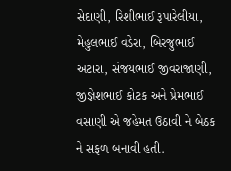સેદાણી, રિશીભાઈ રૂપારેલીયા, મેહુલભાઈ વડેરા, બિરજુભાઈ અટારા, સંજયભાઈ જીવરાજાણી, જીજ્ઞેશભાઈ કોટક અને પ્રેમભાઈ વસાણી એ જહેમત ઉઠાવી ને બેઠક ને સફળ બનાવી હતી.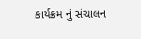કાર્યક્રમ નું સંચાલન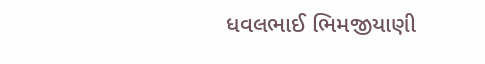ધવલભાઈ ભિમજીયાણી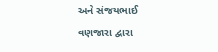અને સંજયભાઈ વણજારા દ્વારા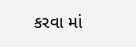કરવા માં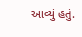આવ્યું હતું.